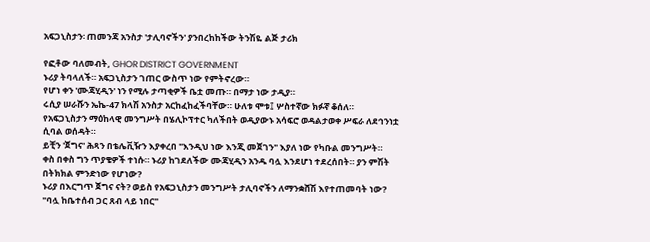አፍጋኒስታን፡ ጠመንጃ አንስታ 'ታሊባኖችን' ያንበረከከችው ትንሽዬ ልጅ ታሪክ

የፎቶው ባለመብት, GHOR DISTRICT GOVERNMENT
ኑሪያ ትባላለች። አፍጋኒስታን ገጠር ውስጥ ነው የምትኖረው።
የሆነ ቀን 'ሙጃሂዲን' ነን የሚሉ ታጣቂዎች ቤቷ መጡ። በማታ ነው ታዲያ።
ሩሲያ ሠራሹን ኤኬ-47 ክላሽ አንስታ አርከፈከፈችባቸው። ሁለቱ ሞቱ፤ ሦስተኛው ክፉኛ ቆሰለ።
የአፍጋኒስታን ማዕከላዊ መንግሥት በሄሊኮፕተር ካለችበት ወዲያውኑ አሳፍሮ ወዳልታወቀ ሥፍራ ለደኅንነቷ ሲባል ወሰዳት።
ይቺን 'ጀግና' ሕጻን በቴሌቪዥን እያቀረበ "እንዲህ ነው እንጂ መጀገን" እያለ ነው የካቡል መንግሥት።
ቀስ በቀስ ግን ጥያቄዎች ተነሱ። ኑሪያ ከገደለችው ሙጃሂዲን አንዱ ባሏ እንደሆነ ተደረሰበት። ያን ምሽት በትክክል ምንድነው የሆነው?
ኑሪያ በእርግጥ ጀግና ናት? ወይስ የአፍጋኒስታን መንግሥት ታሊባኖችን ለማንቋሸሽ እየተጠመባት ነው?
"ባሏ ከቤተሰብ ጋር ጸብ ላይ ነበር"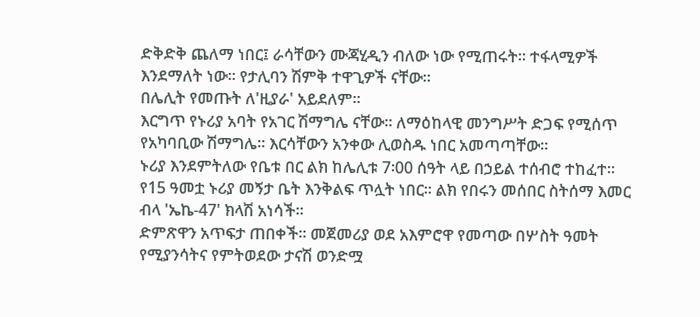ድቅድቅ ጨለማ ነበር፤ ራሳቸውን ሙጃሂዲን ብለው ነው የሚጠሩት። ተፋላሚዎች እንደማለት ነው። የታሊባን ሽምቅ ተዋጊዎች ናቸው።
በሌሊት የመጡት ለ'ዚያራ' አይደለም።
እርግጥ የኑሪያ አባት የአገር ሽማግሌ ናቸው። ለማዕከላዊ መንግሥት ድጋፍ የሚሰጥ የአካባቢው ሽማግሌ። እርሳቸውን አንቀው ሊወስዱ ነበር አመጣጣቸው።
ኑሪያ እንደምትለው የቤቱ በር ልክ ከሌሊቱ 7፡00 ሰዓት ላይ በኃይል ተሰብሮ ተከፈተ።
የ15 ዓመቷ ኑሪያ መኝታ ቤት እንቅልፍ ጥሏት ነበር። ልክ የበሩን መሰበር ስትሰማ እመር ብላ 'ኤኬ-47' ክላሽ አነሳች።
ድምጽዋን አጥፍታ ጠበቀች። መጀመሪያ ወደ አእምሮዋ የመጣው በሦስት ዓመት የሚያንሳትና የምትወደው ታናሽ ወንድሟ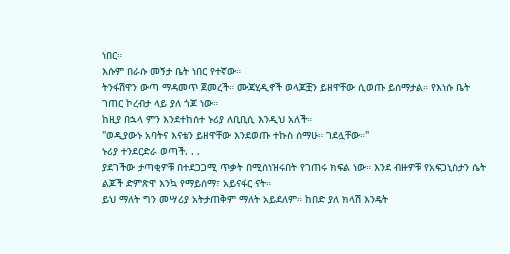ነበር።
እሱም በራሱ መኝታ ቤት ነበር የተኛው።
ትንፋሽዋን ውጣ ማዳመጥ ጀመረች። ሙጃሂዲኖች ወላጆቿን ይዘዋቸው ሲወጡ ይሰማታል። የእነሱ ቤት ገጠር ኮረብታ ላይ ያለ ጎጆ ነው።
ከዚያ በኋላ ምን እንደተከሰተ ኑሪያ ለቢቢሲ እንዲህ አለች።
"ወዲያውኑ አባትና እናቴን ይዘዋቸው እንደወጡ ተኩስ ሰማሁ። ገደሏቸው።"
ኑሪያ ተንደርድራ ወጣች. . .
ያደገችው ታጣቂዎቹ በተደጋጋሚ ጥቃት በሚሰነዝሩበት የገጠሩ ክፍል ነው። እንደ ብዙዎቹ የአፍጋኒስታን ሴት ልጆች ድምጽዋ እንኳ የማይሰማ፣ አይናፋር ናት።
ይህ ማለት ግን መሣሪያ አትታጠቅም ማለት አይደለም። ከበድ ያለ ክላሽ እንዴት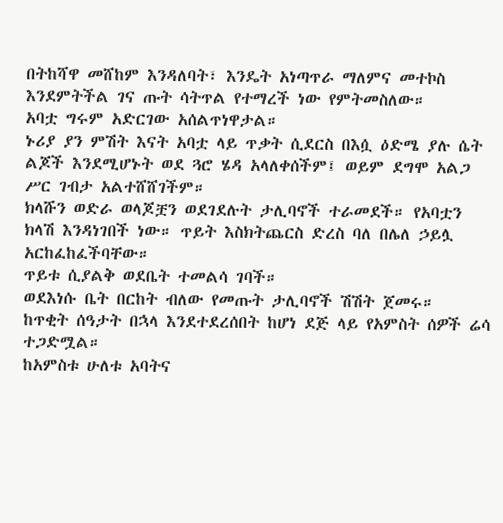በትከሻዋ መሸከም እንዳለባት፣ እንዴት አነጣጥራ ማለምና መተኮስ እንደምትችል ገና ጡት ሳትጥል የተማረች ነው የምትመስለው።
አባቷ ግሩም አድርገው አሰልጥነዋታል።
ኑሪያ ያን ምሽት እናት አባቷ ላይ ጥቃት ሲደርስ በእሷ ዕድሜ ያሉ ሴት ልጆች እንደሚሆኑት ወደ ጓሮ ሄዳ አላለቀሰችም፤ ወይም ደግሞ አልጋ ሥር ገብታ አልተሸሸገችም።
ክላሹን ወድራ ወላጆቿን ወደገደሉት ታሊባኖች ተራመደች። የአባቷን ክላሽ እንዳነገበች ነው። ጥይት እስክትጨርስ ድረስ ባለ በሌለ ኃይሏ አርከፈከፈችባቸው።
ጥይቱ ሲያልቅ ወደቤት ተመልሳ ገባች።
ወደእነሱ ቤት በርከት ብለው የመጡት ታሊባኖች ሽሽት ጀመሩ።
ከጥቂት ሰዓታት በኋላ እንደተደረሰበት ከሆነ ደጅ ላይ የአምስት ሰዎች ሬሳ ተጋድሟል።
ከአምስቱ ሁለቱ አባትና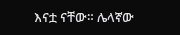እናቷ ናቸው። ሌላኛው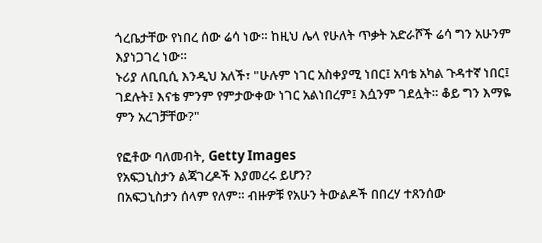ጎረቤታቸው የነበረ ሰው ሬሳ ነው። ከዚህ ሌላ የሁለት ጥቃት አድራሾች ሬሳ ግን አሁንም እያነጋገረ ነው።
ኑሪያ ለቢቢሲ እንዲህ አለች፣ "ሁሉም ነገር አስቀያሚ ነበር፤ አባቴ አካል ጉዳተኛ ነበር፤ ገደሉት፤ እናቴ ምንም የምታውቀው ነገር አልነበረም፤ እሷንም ገደሏት። ቆይ ግን እማዬ ምን አረገቻቸው?"

የፎቶው ባለመብት, Getty Images
የአፍጋኒስታን ልጃገረዶች እያመረሩ ይሆን?
በአፍጋኒስታን ሰላም የለም። ብዙዎቹ የአሁን ትውልዶች በበረሃ ተጸንሰው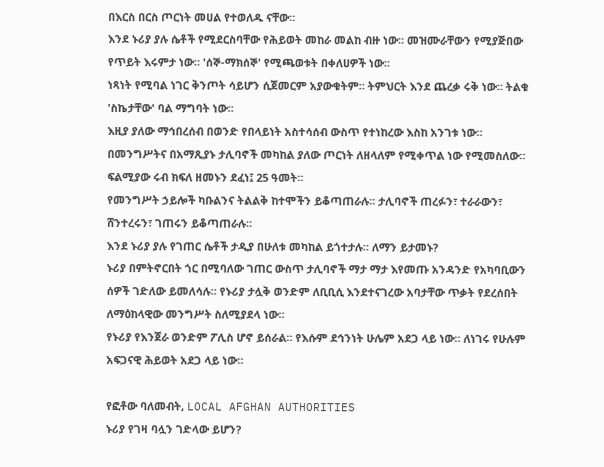በእርስ በርስ ጦርነት መሀል የተወለዱ ናቸው።
እንደ ኑሪያ ያሉ ሴቶች የሚደርስባቸው የሕይወት መከራ መልከ ብዙ ነው። መዝሙራቸውን የሚያጅበው የጥይት እሩምታ ነው። 'ሰኞ-ማክሰኞ' የሚጫወቱት በቀለሀዎች ነው።
ነጻነት የሚባል ነገር ቅንጦት ሳይሆን ሲጀመርም አያውቁትም። ትምህርት እንደ ጨረቃ ሩቅ ነው። ትልቁ 'ስኬታቸው' ባል ማግባት ነው።
እዚያ ያለው ማኅበረሰብ በወንድ የበላይነት አስተሳሰብ ውስጥ የተነከረው እስከ አንገቱ ነው።
በመንግሥትና በአማጺያኑ ታሊባኖች መካከል ያለው ጦርነት ለዘላለም የሚቀጥል ነው የሚመስለው። ፍልሚያው ሩብ ክፍለ ዘመኑን ደፈነ፤ 25 ዓመት።
የመንግሥት ኃይሎች ካቡልንና ትልልቅ ከተሞችን ይቆጣጠራሉ። ታሊባኖች ጠረፉን፣ ተራራውን፣ ሸንተረሩን፣ ገጠሩን ይቆጣጠራሉ።
እንደ ኑሪያ ያሉ የገጠር ሴቶች ታዲያ በሁለቱ መካከል ይጎተታሉ። ለማን ይታመኑ?
ኑሪያ በምትኖርበት ጎር በሚባለው ገጠር ውስጥ ታሊባኖች ማታ ማታ እየመጡ አንዳንድ የአካባቢውን ሰዎች ገድለው ይመለሳሉ። የኑሪያ ታሏቅ ወንድም ለቢቢሲ እንደተናገረው አባታቸው ጥቃት የደረሰበት ለማዕከላዊው መንግሥት ስለሚያደላ ነው።
የኑሪያ የእንጀራ ወንድም ፖሊስ ሆኖ ይሰራል። የእሱም ደኅንነት ሁሌም አደጋ ላይ ነው። ለነገሩ የሁሉም አፍጋናዊ ሕይወት አደጋ ላይ ነው።

የፎቶው ባለመብት, LOCAL AFGHAN AUTHORITIES
ኑሪያ የገዛ ባሏን ገድላው ይሆን?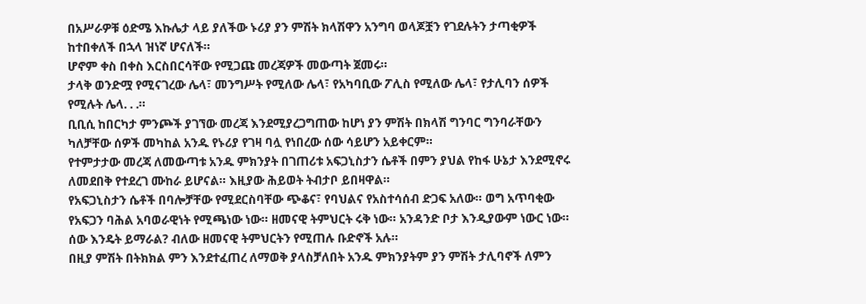በአሥራዎቹ ዕድሜ እኩሌታ ላይ ያለችው ኑሪያ ያን ምሽት ክላሽዋን አንግባ ወላጆቿን የገደሉትን ታጣቂዎች ከተበቀለች በኋላ ዝነኛ ሆናለች።
ሆኖም ቀስ በቀስ እርስበርሳቸው የሚጋጩ መረጃዎች መውጣት ጀመሩ።
ታላቅ ወንድሟ የሚናገረው ሌላ፣ መንግሥት የሚለው ሌላ፣ የአካባቢው ፖሊስ የሚለው ሌላ፣ የታሊባን ሰዎች የሚሉት ሌላ. . .።
ቢቢሲ ከበርካታ ምንጮች ያገኘው መረጃ እንደሚያረጋግጠው ከሆነ ያን ምሽት በክላሽ ግንባር ግንባራቸውን ካለቻቸው ሰዎች መካከል አንዱ የኑሪያ የገዛ ባሏ የነበረው ሰው ሳይሆን አይቀርም።
የተምታታው መረጃ ለመውጣቱ አንዱ ምክንያት በገጠሪቱ አፍጋኒስታን ሴቶች በምን ያህል የከፋ ሁኔታ እንደሚኖሩ ለመደበቅ የተደረገ ሙከራ ይሆናል። እዚያው ሕይወት ትብታቦ ይበዛዋል።
የአፍጋኒስታን ሴቶች በባሎቻቸው የሚደርስባቸው ጭቆና፣ የባህልና የአስተሳሰብ ድጋፍ አለው። ወግ አጥባቂው የአፍጋን ባሕል አባወራዊነት የሚጫነው ነው። ዘመናዊ ትምህርት ሩቅ ነው። አንዳንድ ቦታ እንዲያውም ነውር ነው። ሰው እንዴት ይማራል? ብለው ዘመናዊ ትምህርትን የሚጠሉ ቡድኖች አሉ።
በዚያ ምሽት በትክክል ምን እንደተፈጠረ ለማወቅ ያላስቻለበት አንዱ ምክንያትም ያን ምሽት ታሊባኖች ለምን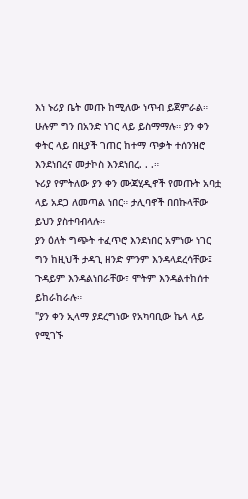እነ ኑሪያ ቤት መጡ ከሚለው ነጥብ ይጀምራል።
ሁሉም ግን በአንድ ነገር ላይ ይስማማሉ። ያን ቀን ቀትር ላይ በዚያች ገጠር ከተማ ጥቃት ተሰንዝሮ እንደነበረና መታኮስ እንደነበረ. . .።
ኑሪያ የምትለው ያን ቀን ሙጃሂዲኖች የመጡት አባቷ ላይ አደጋ ለመጣል ነበር። ታሊባኖች በበኩላቸው ይህን ያስተባብላሉ።
ያን ዕለት ግጭት ተፈጥሮ እንደነበር አምነው ነገር ግን ከዚህች ታዳጊ ዘንድ ምንም እንዳላደረሳቸው፤ ጉዳይም እንዳልነበራቸው፣ ሞትም እንዳልተከሰተ ይከራከራሉ።
"ያን ቀን ኢላማ ያደረግነው የአካባቢው ኬላ ላይ የሚገኙ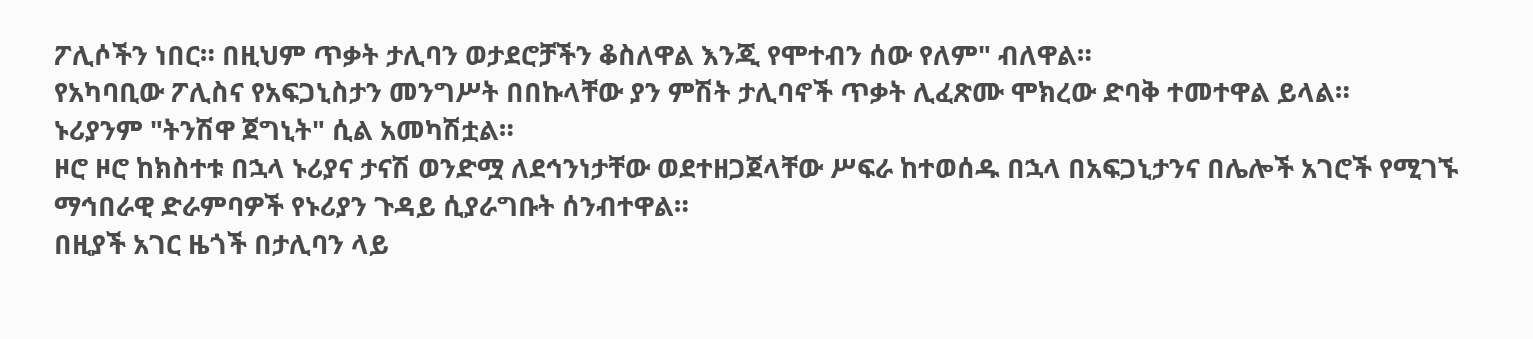ፖሊሶችን ነበር። በዚህም ጥቃት ታሊባን ወታደሮቻችን ቆስለዋል እንጂ የሞተብን ሰው የለም" ብለዋል።
የአካባቢው ፖሊስና የአፍጋኒስታን መንግሥት በበኩላቸው ያን ምሽት ታሊባኖች ጥቃት ሊፈጽሙ ሞክረው ድባቅ ተመተዋል ይላል።
ኑሪያንም "ትንሽዋ ጀግኒት" ሲል አመካሽቷል።
ዞሮ ዞሮ ከክስተቱ በኋላ ኑሪያና ታናሽ ወንድሟ ለደኅንነታቸው ወደተዘጋጀላቸው ሥፍራ ከተወሰዱ በኋላ በአፍጋኒታንና በሌሎች አገሮች የሚገኙ ማኅበራዊ ድራምባዎች የኑሪያን ጉዳይ ሲያራግቡት ሰንብተዋል።
በዚያች አገር ዜጎች በታሊባን ላይ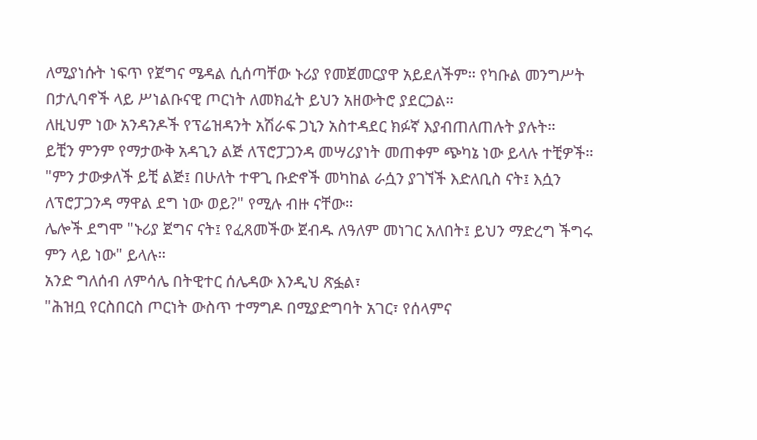ለሚያነሱት ነፍጥ የጀግና ሜዳል ሲሰጣቸው ኑሪያ የመጀመርያዋ አይደለችም። የካቡል መንግሥት በታሊባኖች ላይ ሥነልቡናዊ ጦርነት ለመክፈት ይህን አዘውትሮ ያደርጋል።
ለዚህም ነው አንዳንዶች የፕሬዝዳንት አሽራፍ ጋኒን አስተዳደር ክፉኛ እያብጠለጠሉት ያሉት።
ይቺን ምንም የማታውቅ አዳጊን ልጅ ለፕሮፓጋንዳ መሣሪያነት መጠቀም ጭካኔ ነው ይላሉ ተቺዎች።
"ምን ታውቃለች ይቺ ልጅ፤ በሁለት ተዋጊ ቡድኖች መካከል ራሷን ያገኘች እድለቢስ ናት፤ እሷን ለፕሮፓጋንዳ ማዋል ደግ ነው ወይ?" የሚሉ ብዙ ናቸው።
ሌሎች ደግሞ "ኑሪያ ጀግና ናት፤ የፈጸመችው ጀብዱ ለዓለም መነገር አለበት፤ ይህን ማድረግ ችግሩ ምን ላይ ነው" ይላሉ።
አንድ ግለሰብ ለምሳሌ በትዊተር ሰሌዳው እንዲህ ጽፏል፣
"ሕዝቧ የርስበርስ ጦርነት ውስጥ ተማግዶ በሚያድግባት አገር፣ የሰላምና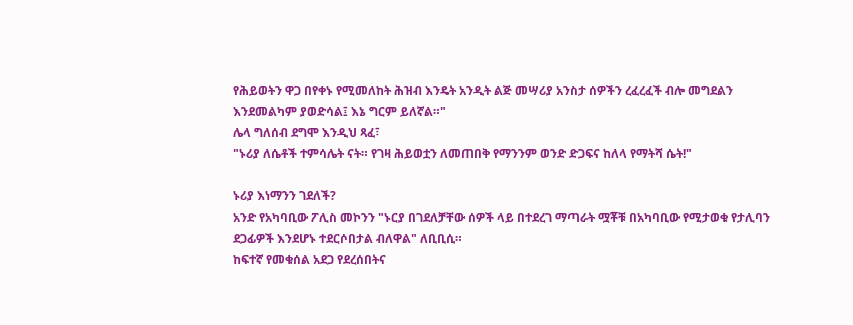የሕይወትን ዋጋ በየቀኑ የሚመለከት ሕዝብ እንዴት አንዲት ልጅ መሣሪያ አንስታ ሰዎችን ረፈረፈች ብሎ መግደልን እንደመልካም ያወድሳል፤ እኔ ግርም ይለኛል።"
ሌላ ግለሰብ ደግሞ እንዲህ ጻፈ፣
"ኑሪያ ለሴቶች ተምሳሌት ናት። የገዛ ሕይወቷን ለመጠበቅ የማንንም ወንድ ድጋፍና ከለላ የማትሻ ሴት!"

ኑሪያ እነማንን ገደለች?
አንድ የአካባቢው ፖሊስ መኮንን "ኑርያ በገደለቻቸው ሰዎች ላይ በተደረገ ማጣራት ሟቾቹ በአካባቢው የሚታወቁ የታሊባን ደጋፊዎች እንደሆኑ ተደርሶበታል ብለዋል" ለቢቢሲ።
ከፍተኛ የመቁሰል አደጋ የደረሰበትና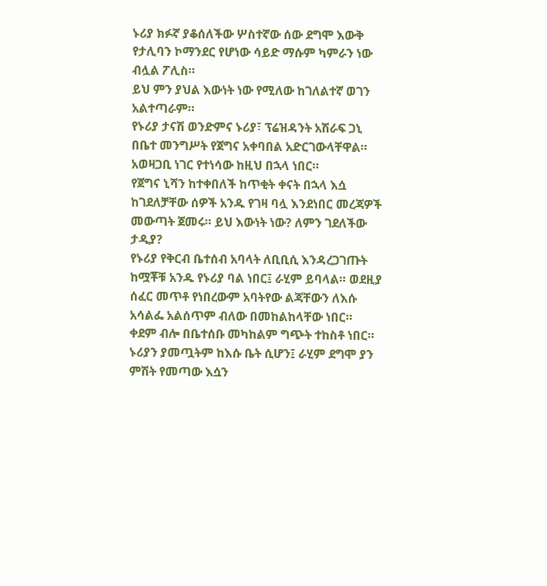ኑሪያ ክፉኛ ያቆሰለችው ሦስተኛው ሰው ደግሞ እውቅ የታሊባን ኮማንደር የሆነው ሳይድ ማሱም ካምራን ነው ብሏል ፖሊስ።
ይህ ምን ያህል እውነት ነው የሚለው ከገለልተኛ ወገን አልተጣራም።
የኑሪያ ታናሽ ወንድምና ኑሪያ፣ ፕሬዝዳንት አሽራፍ ጋኒ በቤተ መንግሥት የጀግና አቀባበል አድርገውላቸዋል።
አወዛጋቢ ነገር የተነሳው ከዚህ በኋላ ነበር።
የጀግና ኒሻን ከተቀበለች ከጥቂት ቀናት በኋላ እሷ ከገደለቻቸው ሰዎች አንዱ የገዛ ባሏ እንደነበር መረጃዎች መውጣት ጀመሩ። ይህ እውነት ነው? ለምን ገደለችው ታዲያ?
የኑሪያ የቅርብ ቤተሰብ አባላት ለቢቢሲ እንዳረጋገጡት ከሟቾቹ አንዱ የኑሪያ ባል ነበር፤ ራሂም ይባላል። ወደዚያ ሰፈር መጥቶ የነበረውም አባትየው ልጃቸውን ለእሱ አሳልፌ አልሰጥም ብለው በመከልከላቸው ነበር።
ቀደም ብሎ በቤተሰቡ መካከልም ግጭት ተከስቶ ነበር። ኑሪያን ያመጧትም ከእሱ ቤት ሲሆን፤ ራሂም ደግሞ ያን ምሽት የመጣው እሷን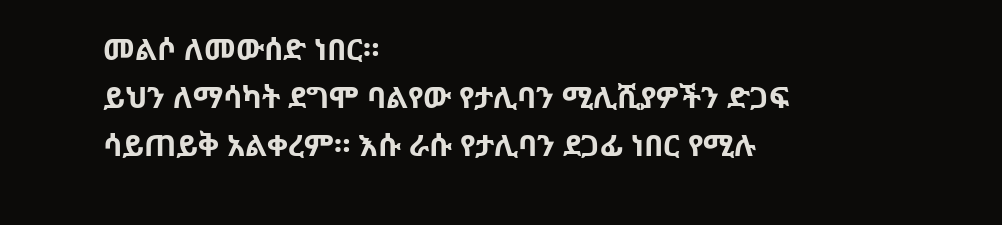መልሶ ለመውሰድ ነበር።
ይህን ለማሳካት ደግሞ ባልየው የታሊባን ሚሊሺያዎችን ድጋፍ ሳይጠይቅ አልቀረም። እሱ ራሱ የታሊባን ደጋፊ ነበር የሚሉ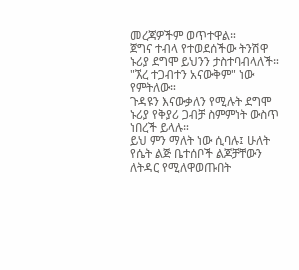መረጃዎችም ወጥተዋል።
ጀግና ተብላ የተወደሰችው ትንሽዋ ኑሪያ ደግሞ ይህንን ታስተባብላለች። "ኧረ ተጋብተን አናውቅም" ነው የምትለው።
ጉዳዩን እናውቃለን የሚሉት ደግሞ ኑሪያ የቅያሪ ጋብቻ ስምምነት ውስጥ ነበረች ይላሉ።
ይህ ምን ማለት ነው ሲባሉ፤ ሁለት የሴት ልጅ ቤተሰቦች ልጆቻቸውን ለትዳር የሚለዋወጡበት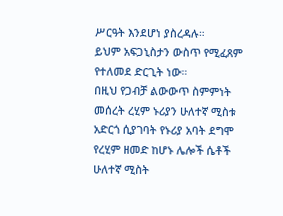ሥርዓት እንደሆነ ያስረዳሉ።
ይህም አፍጋኒስታን ውስጥ የሚፈጸም የተለመደ ድርጊት ነው።
በዚህ የጋብቻ ልውውጥ ስምምነት መሰረት ረሂም ኑሪያን ሁለተኛ ሚስቱ አድርጎ ሲያገባት የኑሪያ አባት ደግሞ የረሂም ዘመድ ከሆኑ ሌሎች ሴቶች ሁለተኛ ሚስት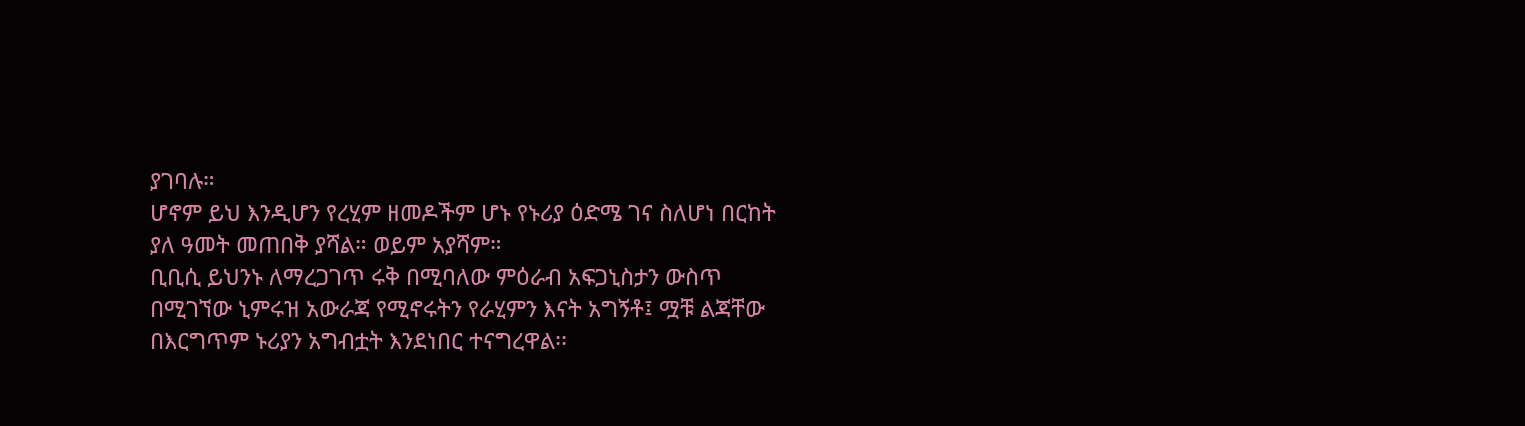ያገባሉ።
ሆኖም ይህ እንዲሆን የረሂም ዘመዶችም ሆኑ የኑሪያ ዕድሜ ገና ስለሆነ በርከት ያለ ዓመት መጠበቅ ያሻል። ወይም አያሻም።
ቢቢሲ ይህንኑ ለማረጋገጥ ሩቅ በሚባለው ምዕራብ አፍጋኒስታን ውስጥ በሚገኘው ኒምሩዝ አውራጃ የሚኖሩትን የራሂምን እናት አግኝቶ፤ ሟቹ ልጃቸው በእርግጥም ኑሪያን አግብቷት እንደነበር ተናግረዋል፡፡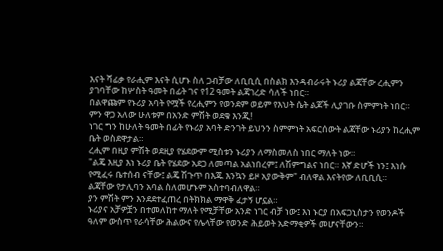እናት ሻፊቃ የራሒም እናት ሲሆኑ ስለ ጋብቻው ለቢቢሲ በስልክ እንዳብራሩት ኑሪያ ልጃቸው ረሒምን ያገባቸው ከሦስት ዓመት በፊት ገና የ12 ዓመት ልጃገረድ ሳለች ነበር።
በልዋጩም የኑሪያ አባት የሟች የረሒምን የወንደም ወይም የእህት ሴት ልጆች ሊያገቡ ስምምነት ነበር። ምን ዋጋ አለው ሁለቱም በአንድ ምሽት ወደቁ እንጂ!
ነገር ግን ከሁለት ዓመት በፊት የኑሪያ አባት ድንገት ይህንን ስምምነት አፍርሰውት ልጃቸው ኑሪያን ከረሒም ቤት ወስደዋታል።
ረሒም በዚያ ምሽት ወደዚያ የሄደውም ሚስቱን ኑሪያን ለማስመለስ ነበር ማለት ነው።
"ልጄ እዚያ እነ ኑሪያ ቤት የሄደው አደጋ ለመጣል አልነበረም፤ ለሽምግልና ነበር። እኛ ድሆች ነን፤ እነሱ የሚፈሩ ቤተሰብ ናቸው፤ ልጄ ሽጉጥ በእጁ እንኳን ይዞ አያውቅም" ብለዋል እናትየው ለቢቢሲ።
ልጃቸው የታሊባን አባል ስለመሆኑም አስተባብለዋል።
ያን ምሽት ምን እንደደተፈጠረ በትክክል ማዋቅ ፈታኝ ሆኗል።
ኑሪያና አቻዎቿን በተመለከተ ማለት የሚቻቸው አንድ ነገር ብቻ ነው፤ እነ ኑርያ በአፍጋኒስታን የወንዶች ዓለም ውስጥ የራሳቸው ሕልውና የሌላቸው የወንድ ሕይወት አድማቂዎች መሆናቸውን።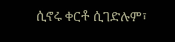ሲኖሩ ቀርቶ ሲገድሉም፣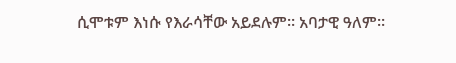ሲሞቱም እነሱ የእራሳቸው አይደሉም። አባታዊ ዓለም።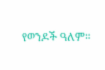የወንዶች ዓለም።